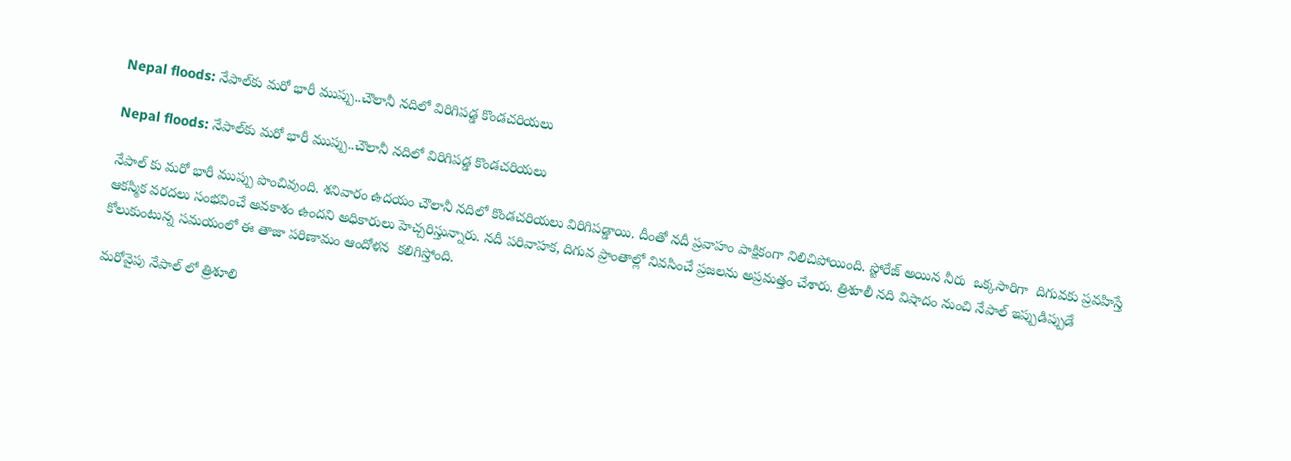Nepal floods: నేపాల్‌కు మరో భారీ ముప్పు..చౌలానీ నదిలో విరిగిపడ్డ కొండచరియలు

Nepal floods: నేపాల్‌కు మరో భారీ ముప్పు..చౌలానీ నదిలో విరిగిపడ్డ కొండచరియలు

నేపాల్ కు మరో భారీ ముప్పు పొంచివుంది. శనివారం ఉదయం చౌలానీ నదిలో కొండచరియలు విరిగిపడ్డాయి. దీంతో నదీ ప్రవాహం పాక్షికంగా నిలిచిపోయింది. స్టోరేజ్ అయిన నీరు  ఒక్కసారిగా  దిగువకు ప్రవహిస్తే ఆకస్మిక వరదలు సంభవించే అవకాశం ఉందని అధికారులు హెచ్చరిస్తున్నారు. నదీ పరివాహక, దిగువ ప్రాంతాల్లో నివసించే ప్రజలను అప్రమత్తం చేశారు. త్రిశూలీ నది విషాదం నుంచి నేపాల్ ఇప్పుడిప్పుడే కోలుకుంటున్న సమయంలో ఈ తాజా పరిణామం ఆందోళన  కలిగిస్తోంది.

మరోవైపు నేపాల్ లో త్రిశూలి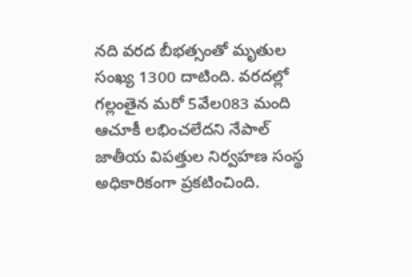నది వరద బీభత్సంతో మృతుల సంఖ్య 1300 దాటింది. వరదల్లో గల్లంతైన మరో 5వేల083 మంది ఆచూకీ లభించలేదని నేపాల్ జాతీయ విపత్తుల నిర్వహణ సంస్థ అధికారికంగా ప్రకటించింది.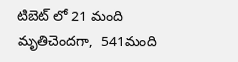టిబెట్ లో 21 మంది మృతిచెందగా,  541మంది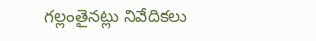గల్లంతైనట్లు నివేదికలు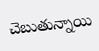చెబుతున్నాయి